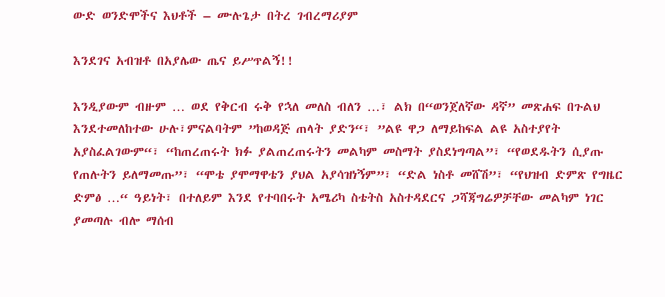ውድ ወንድሞችና እህቶች – ሙሉጌታ በትረ ገብረማሪያም

እንደገና አብዝቶ በአያሌው ጤና ይሥጥልኝ!!

እንዲያውም ብዙም … ወደ የቅርብ ሩቅ የኋለ መለስ ብለን …፣ ልክ በ“ወንጀለኛው ዳኛ” መጽሐፍ በጉልህ እንደተመለከተው ሁሉ፣ምናልባትም ”ከወዳጅ ጠላት ያድን“፣ ”ልዩ ዋጋ ለማይከፍል ልዩ አስተያየት አያስፈልገውም“፣ “ከጠረጠሩት ክፉ ያልጠረጠሩትን መልካም መስማት ያስደነግጣል”፣ “የወደዱትን ሲያጡ የጠሉትን ይለማመጡ”፣ “ሞቴ ያሞማዋቴን ያህል አያሳዝነኝም”፣ “ድል ነስቶ መሸሽ”፣ “የህዝብ ድምጽ የግዜር ድምፅ …“ ዓይነት፣ በተለይም እንደ የተባበሩት አሜሪካ ስቴትስ አስተዳደርና ጋሻጃግሬዎቻቸው መልካም ነገር ያመጣሉ ብሎ ማሰብ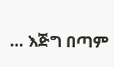… እጅግ በጣም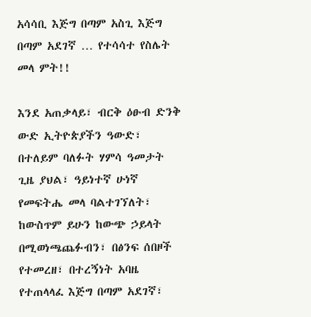አሳሳቢ እጅግ በጣም አስጊ እጅግ በጣም አደገኛ … የተሳሳተ የስሌት መላ ምት!!

እንደ አጠቃላይ፣ ብርቅ ዕፁብ ድንቅ ውድ ኢትዮጵያችን ዓውድ፣ በተለይም ባለፉት ሃምሳ ዓመታት ጊዜ ያህል፣ ዓይነተኛ ሁነኛ የመፍትሔ መላ ባልተገኘለት፣ ከውስጥም ይሁን ከውጭ ኃይላት በሚወነጫጨፉብን፣ በፅንፍ ሰበዞች የተመረዘ፣ በተረኝነት አባዜ የተጠላላፈ እጅግ በጣም አደገኛ፣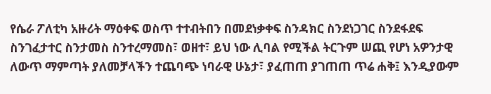የሴራ ፖለቲካ አዙሪት ማዕቀፍ ወስጥ ተተብትበን በመደነቃቀፍ ስንዳክር ስንደነጋገር ስንደፋደፍ ስንገፈታተር ስንታመስ ስንተረማመስ፣ ወዘተ፣ ይህ ነው ሊባል የሚችል ትርጉም ሠጪ የሆነ አዎንታዊ ለውጥ ማምጣት ያለመቻላችን ተጨባጭ ነባራዊ ሁኔታ፣ ያፈጠጠ ያገጠጠ ጥሬ ሐቅ፤ እንዲያውም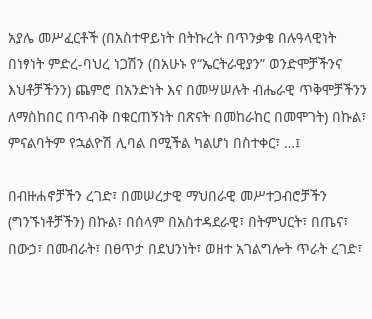አያሌ መሥፈርቶች (በአስተዋይነት በትኩረት በጥንቃቄ በሉዓላዊነት በነፃነት ምድረ-ባህረ ነጋሽን (በአሁኑ የ“ኤርትራዊያን” ወንድሞቻችንና እህቶቻችንን) ጨምሮ በአንድነት እና በመሣሠሉት ብሔራዊ ጥቅሞቻችንን ለማስከበር በጥብቅ በቁርጠኝነት በጽናት በመከራከር በመሞገት) በኩል፣ ምናልባትም የኋልዮሽ ሊባል በሚችል ካልሆነ በስተቀር፣ …፤

በብዙሐኖቻችን ረገድ፣ በመሠረታዊ ማህበራዊ መሥተጋብሮቻችን (ግንኙነቶቻችን) በኩል፣ በሰላም በአስተዳደራዊ፣ በትምህርት፣ በጤና፣ በውኃ፣ በመብራት፣ በፀጥታ በደህንነት፣ ወዘተ አገልግሎት ጥራት ረገድ፣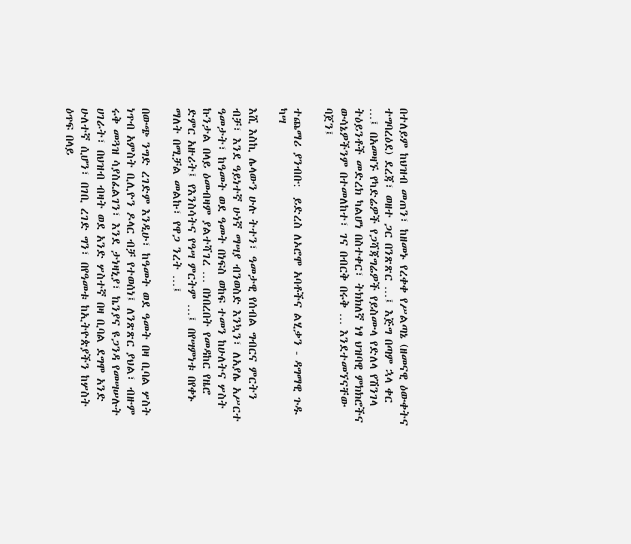በተለይም ከህዝብ መጠን፣ ከዘመኑ የረቀቀ የሥልጣኔ (ዘመናዊ ዕውቀትና ተግባረዕደ) ደረጃ፣ ወዘተ ጋር በንጽጽር …፤ እጅግ በጣም ኋላ ቀር …፤ በአመዛኙ የካድሬዎች የጋሻጃግሬዎች የይስሙላ የድለላ የሽንገላ ትዕይንቶች መድረክ ካልሆነ በስተቀር፣ ትክክለኛ ነፃ ህዝባዊ ምክክሮችና ውሳኔዎችንም በተመለከተ፣ ገና በብርቅ በሩቅ … እንደተመኘናቸው ባጀን፤

ተጨማሪ ያንብቡ:  ይድረስ ለኦሮሞ አባቶችና ልሂቃን - ዳግማዊ ጉዱ ካሣ

እሺ እስኪ ሌላውን ሁሉ ትተን፣ ዓመታዊ የሰብል ግብርና ምርትን ብቻ፣ እንደ ዓይነተኛ ሁነኛ ማሣያ ብንወስድ እንኳን፣ ለአያሌ አሥርተ ዓመታት፣ ከዓመት ወደ ዓመት በነፍስ ወከፍ ተመን ከሁለትና ሦስት ኩንታል በላይ ዕመብዛም ያልተሻገረ … በነበረበት የመዳከር የዜሮ ድምር አዙሪት፤ የእንስሳትና የዓሣ ምርትም …፤ በየሣምነቱ በየቀኑ ማለት በሚቻል መልኩ፣ የዋጋ ንረት …፤

በውጭ ንግድ ረገድም እንዲሁ፣ ከዓመት ወደ ዓመት በዛ ቢባል ሦስት ነጥብ አምስት ቢሊዮን ዶላር ብቻ የተወሰነ፤ ለንጽጽር ያህል፣ ብዙም ሩቅ መጓዝ ሳያስፈልገን፣ እንደ ታነዛኒያ፣ ኬንያና ዩጋንዳ የመሣሠሉት ሀገራት፣ በህዝብ ብዛት ወደ አንድ ሦስተኛ በዛ ቢባል ደግሞ አንድ ሁለተኛ ሲሆን፣ በገቢ ረገድ ግን፣ በየዓመቱ ከኢትዮጵያችን ከሦስት ዕጥፍ በላይ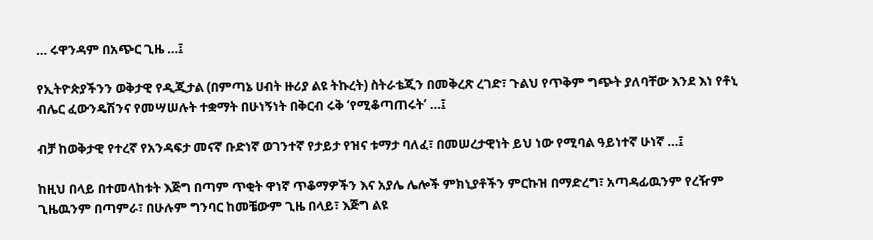… ሩዋንዳም በአጭር ጊዜ …፤

የኢትዮጵያችንን ወቅታዊ የዲጂታል (በምጣኔ ሀብት ዙሪያ ልዩ ትኩረት) ስትራቴጂን በመቅረጽ ረገድ፣ ጉልህ የጥቅም ግጭት ያለባቸው እንደ እነ የቶኒ ብሌር ፈውንዴሽንና የመሣሠሉት ተቋማት በሁነኝነት በቅርብ ሩቅ ‘የሚቆጣጠሩት’ …፤

ብቻ ከወቅታዊ የተረኛ የአንዳፍታ መናኛ ቡድነኛ ወገንተኛ የታይታ የዝና ቱማታ ባለፈ፣ በመሠረታዊነት ይህ ነው የሚባል ዓይነተኛ ሁነኛ …፤

ከዚህ በላይ በተመላከቱት እጅግ በጣም ጥቂት ዋነኛ ጥቆማዎችን እና አያሌ ሌሎች ምክኒያቶችን ምርኩዝ በማድረግ፣ አጣዳፊዉንም የረዥም ጊዜዉንም በጣምራ፣ በሁሉም ግንባር ከመቼውም ጊዜ በላይ፣ እጅግ ልዩ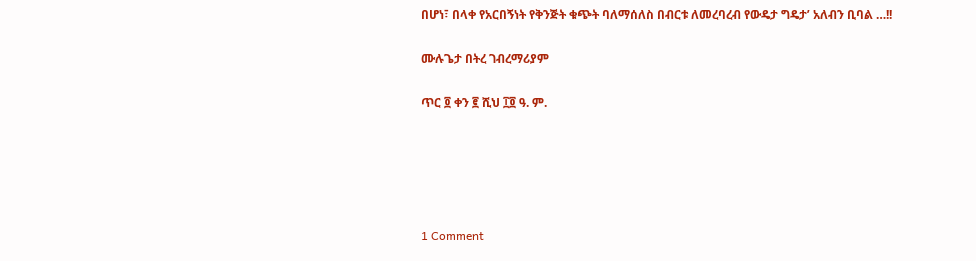በሆነ፣ በላቀ የአርበኝነት የቅንጅት ቁጭት ባለማሰለስ በብርቱ ለመረባረብ የውዴታ ግዴታ’ አለብን ቢባል …!!

ሙሉጌታ በትረ ገብረማሪያም

ጥር ፬ ቀን ፪ ሺህ ፲፬ ዓ. ም.





1 Comment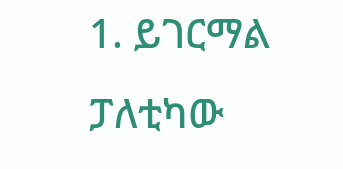1. ይገርማል ፓለቲካው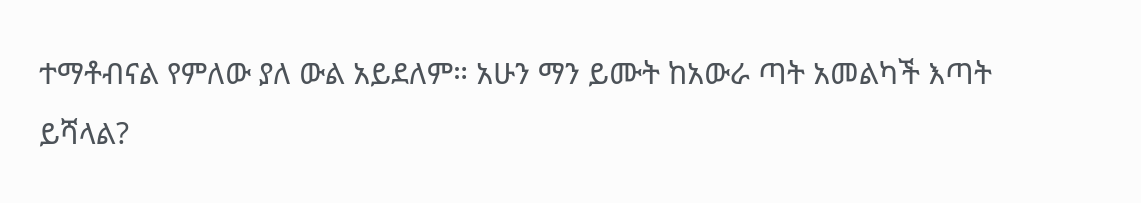ተማቶብናል የምለው ያለ ውል አይደለም። አሁን ማን ይሙት ከአውራ ጣት አመልካች እጣት ይሻላል?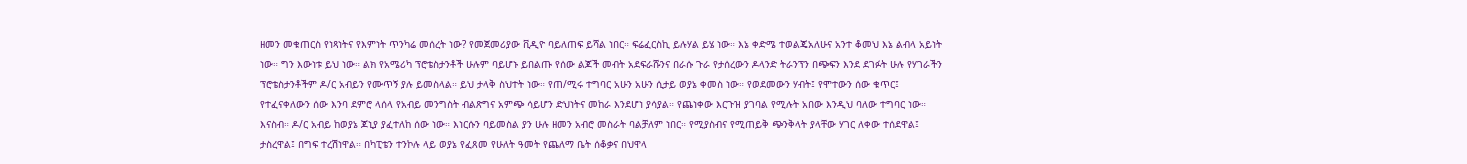ዘመን መቁጠርስ የነጻነትና የእምነት ጥንካሬ መሰረት ነው? የመጀመሪያው ቪዲዮ ባይለጠፍ ይሻል ነበር። ፍሬፈርስኪ ይሉሃል ይሄ ነው። እኔ ቀድሜ ተወልጄአለሁና አንተ ቆመህ እኔ ልብላ አይነት ነው። ግን እውነቱ ይህ ነው። ልክ የአሜሪካ ፕሮቴስታንቶች ሁሉም ባይሆኑ ይበልጡ የሰው ልጆች መብት አደፍራሹንና በራሱ ጉራ የታሰረውን ዶላንድ ትራንፕን በጭፍን እንደ ደገፉት ሁሉ የሃገራችን ፕሮቴስታንቶችም ዶ/ር አብይን የሙጥኝ ያሉ ይመስላል። ይህ ታላቅ ስህተት ነው። የጠ/ሚሩ ተግባር አሁን አሁን ሲታይ ወያኔ ቀመስ ነው። የወደመውን ሃብት፤ የሞተውን ሰው ቁጥር፤ የተፈናቀለውን ሰው እንባ ደምሮ ላሰላ የአብይ መንግስት ብልጽግና አምጭ ሳይሆን ድህነትና መከራ እንደሆነ ያሳያል። የጨነቀው እርጉዝ ያገባል የሚሉት አበው እንዲህ ባለው ተግባር ነው። እናስብ። ዶ/ር አብይ ከወያኔ ጆኒያ ያፈተለከ ሰው ነው። እነርሱን ባይመስል ያን ሁሉ ዘመን አብሮ መስራት ባልቻለም ነበር። የሚያስብና የሚጠይቅ ጭንቅላት ያላቸው ሃገር ለቀው ተሰደዋል፤ ታስረዋል፤ በግፍ ተረሽነዋል። በካፒቴን ተንኮሉ ላይ ወያኔ የፈጸመ የሁለት ዓመት የጨለማ ቤት ሰቆቃና በህዋላ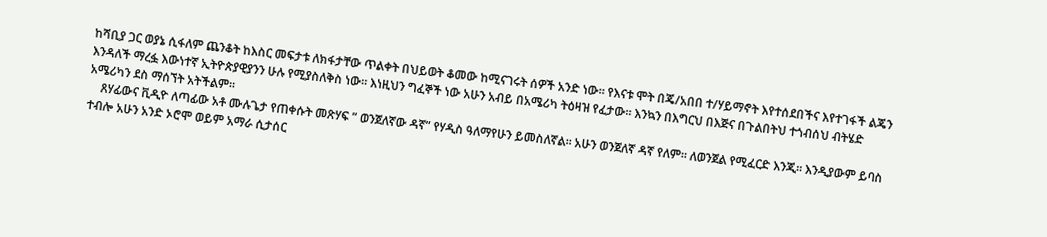ከሻቢያ ጋር ወያኔ ሲፋለም ጨንቆት ከእስር መፍታቱ ለክፋታቸው ጥልቀት በህይወት ቆመው ከሚናገሩት ሰዎች አንድ ነው። የእናቱ ሞት በጄ/አበበ ተ/ሃይማኖት እየተሰደበችና እየተገፋች ልጄን እንዳለች ማረፏ እውነተኛ ኢትዮጵያዊያንን ሁሉ የሚያስለቅስ ነው። እነዚህን ግፈኞች ነው አሁን አብይ በአሜሪካ ትዕዛዝ የፈታው። እንኳን በእግርህ በእጅና በጉልበትህ ተጎብሰህ ብትሄድ አሜሪካን ደስ ማሰኘት አትችልም።
    ጸሃፊውና ቪዲዮ ለጣፊው አቶ ሙሉጌታ የጠቀሱት መጽሃፍ ” ወንጀለኛው ዳኛ” የሃዲስ ዓለማየሁን ይመስለኛል። አሁን ወንጀለኛ ዳኛ የለም። ለወንጀል የሚፈርድ እንጂ። እንዲያውም ይባስ ተብሎ አሁን አንድ ኦሮሞ ወይም አማራ ሲታሰር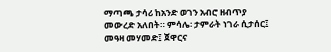ማጣጫ ታሳሪ ከአንድ ወገን አብሮ ዘብጥያ መውረድ አለበት። ምሳሌ፡ ታምራት ነገራ ሲታሰር፤ መዓዛ መሃመድ፤ ጀዋርና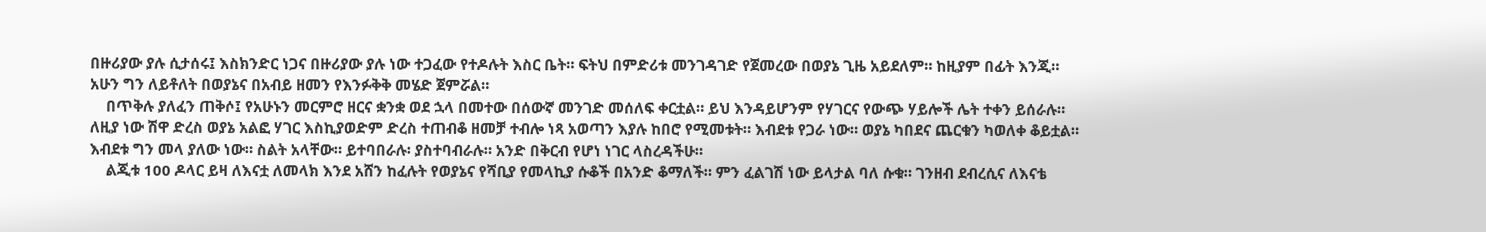በዙሪያው ያሉ ሲታሰሩ፤ እስክንድር ነጋና በዙሪያው ያሉ ነው ተጋፈው የተዶሉት እስር ቤት። ፍትህ በምድሪቱ መንገዳገድ የጀመረው በወያኔ ጊዜ አይደለም። ከዚያም በፊት እንጂ። አሁን ግን ለይቶለት በወያኔና በአብይ ዘመን የእንፉቅቅ መሄድ ጀምሯል።
    በጥቅሉ ያለፈን ጠቅሶ፤ የአሁኑን መርምሮ ዘርና ቋንቋ ወደ ኋላ በመተው በሰውኛ መንገድ መሰለፍ ቀርቷል። ይህ እንዳይሆንም የሃገርና የውጭ ሃይሎች ሌት ተቀን ይሰራሉ። ለዚያ ነው ሽዋ ድረስ ወያኔ አልፎ ሃገር እስኪያወድም ድረስ ተጠብቆ ዘመቻ ተብሎ ነጻ አወጣን እያሉ ከበሮ የሚመቱት። እብደቱ የጋራ ነው። ወያኔ ካበደና ጨርቁን ካወለቀ ቆይቷል። እብደቱ ግን መላ ያለው ነው። ስልት አላቸው። ይተባበራሉ፡ ያስተባብራሉ። አንድ በቅርብ የሆነ ነገር ላስረዳችሁ።
    ልጂቱ 100 ዶላር ይዛ ለእናቷ ለመላክ እንደ አሸን ከፈሉት የወያኔና የሻቢያ የመላኪያ ሱቆች በአንድ ቆማለች። ምን ፈልገሽ ነው ይላታል ባለ ሱቁ። ገንዘብ ደብረሲና ለእናቴ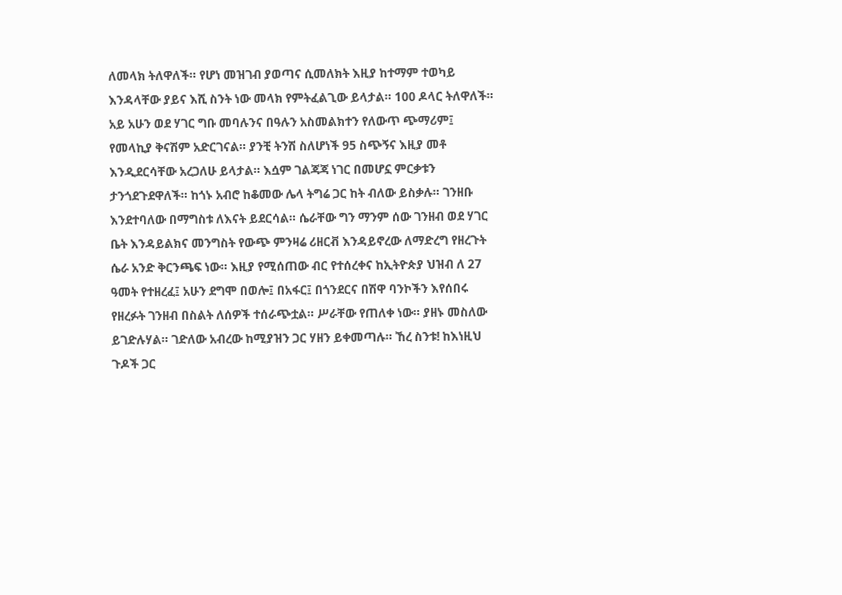ለመላክ ትለዋለች። የሆነ መዝገብ ያወጣና ሲመለክት እዚያ ከተማም ተወካይ እንዳላቸው ያይና እሺ ስንት ነው መላክ የምትፈልጊው ይላታል። 100 ዶላር ትለዋለች። አይ አሁን ወደ ሃገር ግቡ መባሉንና በዓሉን አስመልክተን የለውጥ ጭማሪም፤ የመላኪያ ቅናሽም አድርገናል። ያንቺ ትንሽ ስለሆነች 95 ስጭኝና እዚያ መቶ እንዲደርሳቸው አረጋለሁ ይላታል። እሷም ገልጃጃ ነገር በመሆኗ ምርቃቱን ታንጎደጉደዋለች። ከጎኑ አብሮ ከቆመው ሌላ ትግሬ ጋር ከት ብለው ይስቃሉ። ገንዘቡ እንደተባለው በማግስቱ ለእናት ይደርሳል። ሴራቸው ግን ማንም ሰው ገንዘብ ወደ ሃገር ቤት እንዳይልክና መንግስት የውጭ ምንዛሬ ሪዘርቭ እንዳይኖረው ለማድረግ የዘረጉት ሴራ አንድ ቅርንጫፍ ነው። እዚያ የሚሰጠው ብር የተሰረቀና ከኢትዮጵያ ህዝብ ለ 27 ዓመት የተዘረፈ፤ አሁን ደግሞ በወሎ፤ በአፋር፤ በጎንደርና በሽዋ ባንኮችን እየሰበሩ የዘረፉት ገንዘብ በስልት ለሰዎች ተሰራጭቷል። ሥራቸው የጠለቀ ነው። ያዘኑ መስለው ይገድሉሃል። ገድለው አብረው ከሚያዝን ጋር ሃዘን ይቀመጣሉ። ኸረ ስንቱ! ከእነዚህ ጉዶች ጋር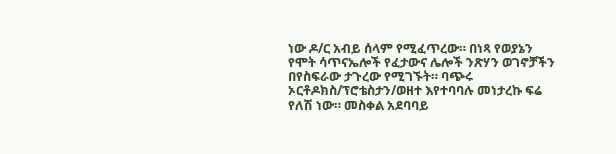ነው ዶ/ር አብይ ሰላም የሚፈጥረው። በነጻ የወያኔን የሞት ሳጥናኤሎች የፈታውና ሌሎች ንጽሃን ወገኖቻችን በየስፍራው ታጉረው የሚገኙት። ባጭሩ ኦርቶዶክስ/ፕሮቴስታን/ወዘተ እየተባባሉ መነታረኩ ፍሬ የለሽ ነው። መስቀል አደባባይ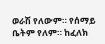ወራሽ የለውም። የሰማይ ቤትም የለም። ከፈለክ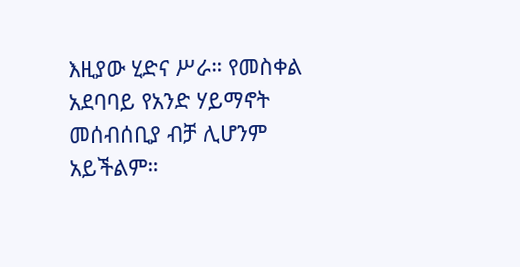እዚያው ሂድና ሥራ። የመስቀል አደባባይ የአንድ ሃይማኖት መሰብሰቢያ ብቻ ሊሆንም አይችልም።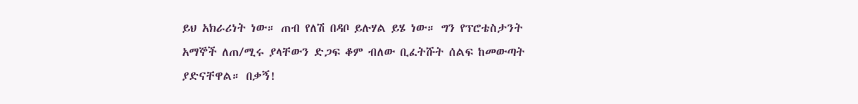ይህ አክራሪነት ነው። ጠብ የለሽ በዳቦ ይሉሃል ይሄ ነው። ግን የፕሮቴስታንት አማኞች ለጠ/ሚሩ ያላቸውን ድጋፍ ቆም ብለው ቢፈትሹት ሰልፍ ከመውጣት ያድናቸዋል። በቃኝ!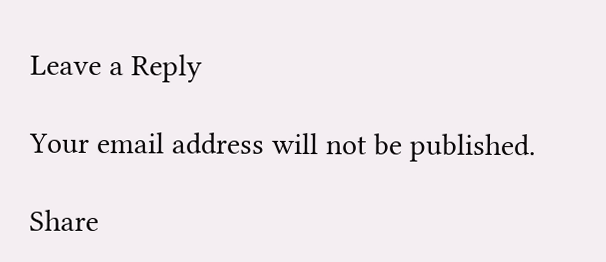Leave a Reply

Your email address will not be published.

Share